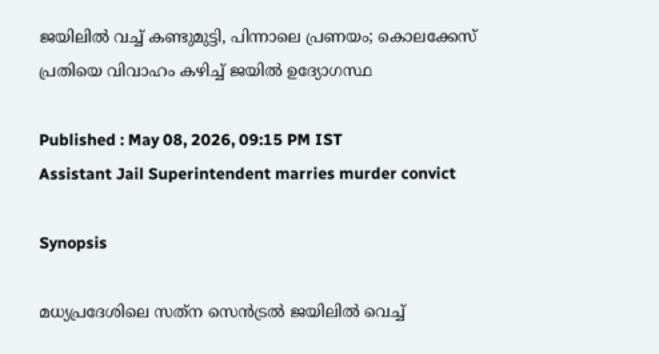ജയിലിൽ വച്ച് കണ്ടുമുട്ടി, പിന്നാലെ പ്രണയം; കൊലക്കേസ് പ്രതിയെ വിവാഹം കഴിച്ച് ജയിൽ ഉദ്യോഗസ്ഥ

Published : May 08, 2026, 09:15 PM IST
Assistant Jail Superintendent marries murder convict

Synopsis

മധ്യപ്രദേശിലെ സത്‌ന സെൻട്രൽ ജയിലിൽ വെച്ച്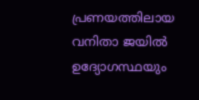പ്രണയത്തിലായ വനിതാ ജയിൽ ഉദ്യോഗസ്ഥയും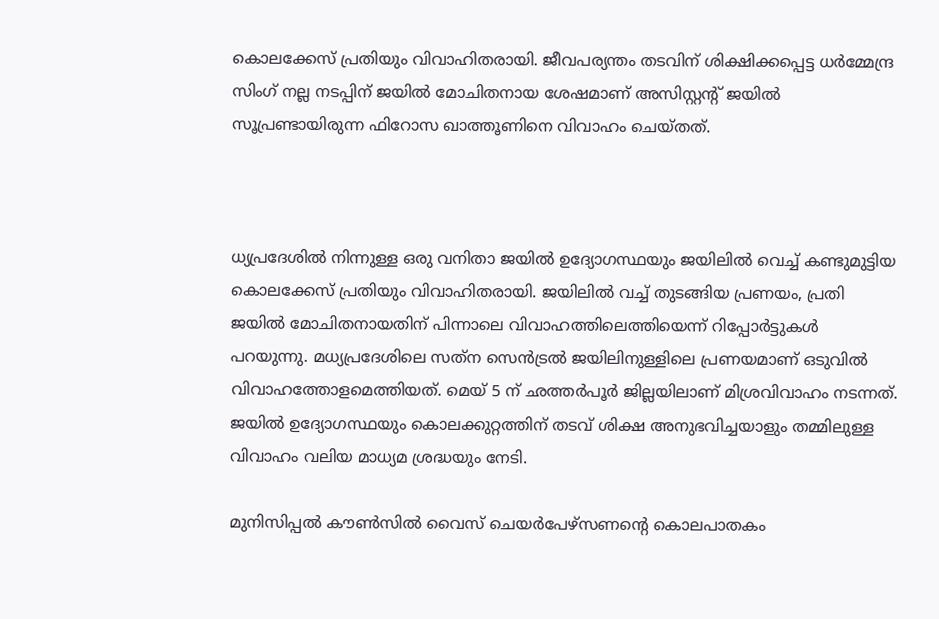കൊലക്കേസ് പ്രതിയും വിവാഹിതരായി. ജീവപര്യന്തം തടവിന് ശിക്ഷിക്കപ്പെട്ട ധർമ്മേന്ദ്ര സിംഗ് നല്ല നടപ്പിന് ജയിൽ മോചിതനായ ശേഷമാണ് അസിസ്റ്റന്‍റ് ജയിൽ സൂപ്രണ്ടായിരുന്ന ഫിറോസ ഖാത്തൂണിനെ വിവാഹം ചെയ്തത്.



ധ്യപ്രദേശിൽ നിന്നുള്ള ഒരു വനിതാ ജയിൽ ഉദ്യോഗസ്ഥയും ജയിലിൽ വെച്ച് കണ്ടുമുട്ടിയ കൊലക്കേസ് പ്രതിയും വിവാഹിതരായി. ജയിലിൽ വച്ച് തുടങ്ങിയ പ്രണയം, പ്രതി ജയിൽ മോചിതനായതിന് പിന്നാലെ വിവാഹത്തിലെത്തിയെന്ന് റിപ്പോർട്ടുകൾ പറയുന്നു. മധ്യപ്രദേശിലെ സത്‌ന സെൻട്രൽ ജയിലിനുള്ളിലെ പ്രണയമാണ് ഒടുവിൽ വിവാഹത്തോളമെത്തിയത്. മെയ് 5 ന് ഛത്തർപൂർ ജില്ലയിലാണ് മിശ്രവിവാഹം നടന്നത്. ജയിൽ ഉദ്യോഗസ്ഥയും കൊലക്കുറ്റത്തിന് തടവ് ശിക്ഷ അനുഭവിച്ചയാളും തമ്മിലുള്ള വിവാഹം വലിയ മാധ്യമ ശ്രദ്ധയും നേടി.

മുനിസിപ്പൽ കൗൺസിൽ വൈസ് ചെയർപേഴ്‌സണന്‍റെ കൊലപാതകം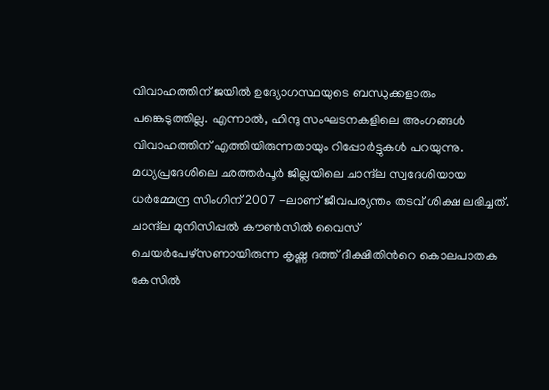വിവാഹത്തിന് ജയിൽ ഉദ്യോഗസ്ഥയുടെ ബന്ധുക്കളാരും പങ്കെടുത്തില്ല. എന്നാൽ, ഹിന്ദു സംഘടനകളിലെ അംഗങ്ങൾ വിവാഹത്തിന് എത്തിയിരുന്നതായും റിപ്പോര്‍ട്ടുകൾ പറയുന്നു. മധ്യപ്രദേശിലെ ഛത്തർപൂർ ജില്ലയിലെ ചാന്ദ്‌ല സ്വദേശിയായ ധർമ്മേന്ദ്ര സിംഗിന് 2007 -ലാണ് ജീവപര്യന്തം തടവ് ശിക്ഷ ലഭിച്ചത്. ചാന്ദ്‌ല മുനിസിപ്പൽ കൗൺസിൽ വൈസ് ചെയർപേഴ്‌സണായിരുന്ന കൃഷ്ണ ദത്ത് ദീക്ഷിതിന്‍റെ കൊലപാതക കേസിൽ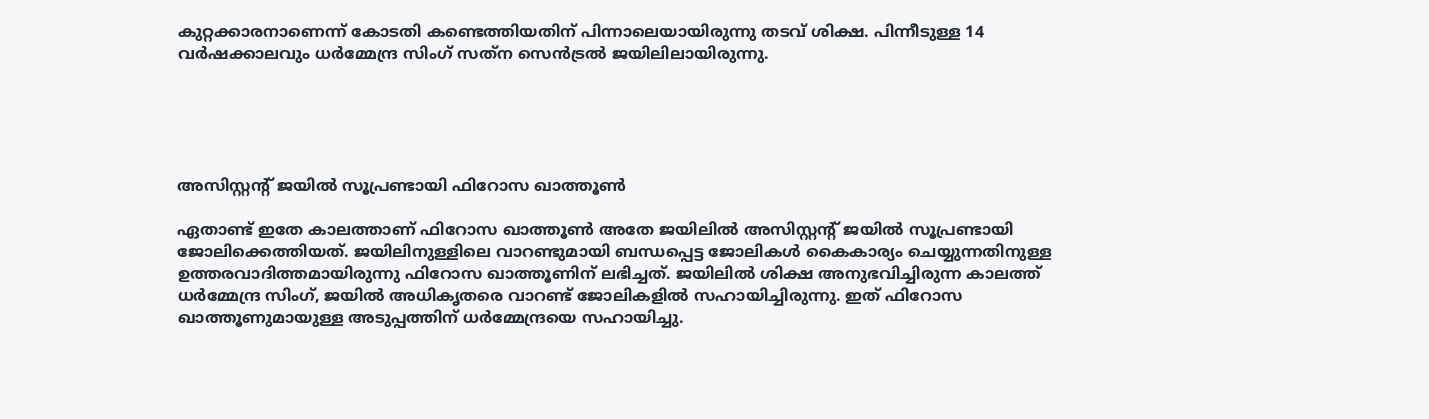കുറ്റക്കാരനാണെന്ന് കോടതി കണ്ടെത്തിയതിന് പിന്നാലെയായിരുന്നു തടവ് ശിക്ഷ. പിന്നീടുള്ള 14 വർഷക്കാലവും ധർമ്മേന്ദ്ര സിംഗ് സത്‌ന സെൻട്രൽ ജയിലിലായിരുന്നു.





അസിസ്റ്റന്‍റ് ജയിൽ സൂപ്രണ്ടായി ഫിറോസ ഖാത്തൂൺ

ഏതാണ്ട് ഇതേ കാലത്താണ് ഫിറോസ ഖാത്തൂൺ അതേ ജയിലിൽ അസിസ്റ്റന്‍റ് ജയിൽ സൂപ്രണ്ടായി ജോലിക്കെത്തിയത്. ജയിലിനുള്ളിലെ വാറണ്ടുമായി ബന്ധപ്പെട്ട ജോലികൾ കൈകാര്യം ചെയ്യുന്നതിനുള്ള ഉത്തരവാദിത്തമായിരുന്നു ഫിറോസ ഖാത്തൂണിന് ലഭിച്ചത്. ജയിലിൽ ശിക്ഷ അനുഭവിച്ചിരുന്ന കാലത്ത് ധർമ്മേന്ദ്ര സിംഗ്, ജയിൽ അധികൃതരെ വാറണ്ട് ജോലികളിൽ സഹായിച്ചിരുന്നു. ഇത് ഫിറോസ ഖാത്തൂണുമായുള്ള അടുപ്പത്തിന് ധർമ്മേന്ദ്രയെ സഹായിച്ചു.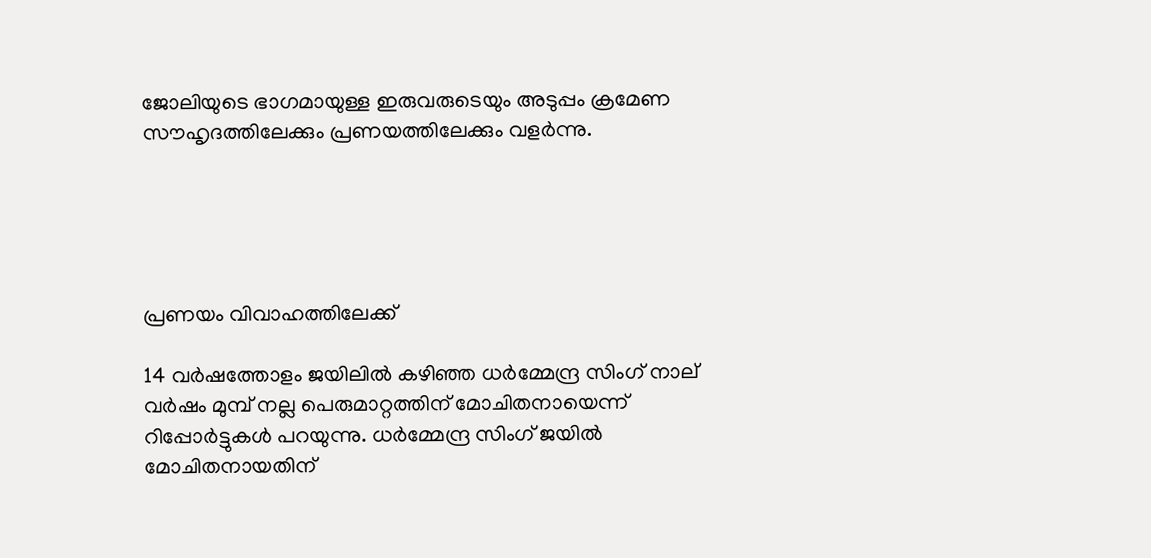ജോലിയുടെ ഭാഗമായുള്ള ഇരുവരുടെയും അടുപ്പം ക്രമേണ സൗഹൃദത്തിലേക്കും പ്രണയത്തിലേക്കും വളർന്നു.





പ്രണയം വിവാഹത്തിലേക്ക്

14 വർഷത്തോളം ജയിലിൽ കഴിഞ്ഞ ധർമ്മേന്ദ്ര സിംഗ് നാല് വർഷം മുമ്പ് നല്ല പെരുമാറ്റത്തിന് മോചിതനായെന്ന് റിപ്പോര്‍ട്ടുകൾ പറയുന്നു. ധർമ്മേന്ദ്ര സിംഗ് ജയിൽ മോചിതനായതിന്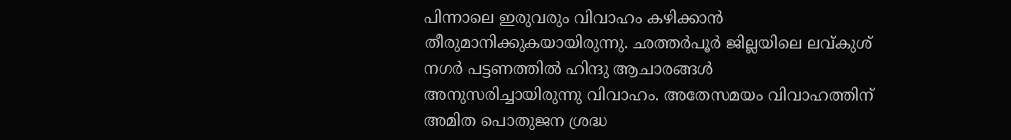പിന്നാലെ ഇരുവരും വിവാഹം കഴിക്കാൻ തീരുമാനിക്കുകയായിരുന്നു. ഛത്തർപൂർ ജില്ലയിലെ ലവ്കുശ് നഗർ പട്ടണത്തിൽ ഹിന്ദു ആചാരങ്ങൾ അനുസരിച്ചായിരുന്നു വിവാഹം. അതേസമയം വിവാഹത്തിന് അമിത പൊതുജന ശ്രദ്ധ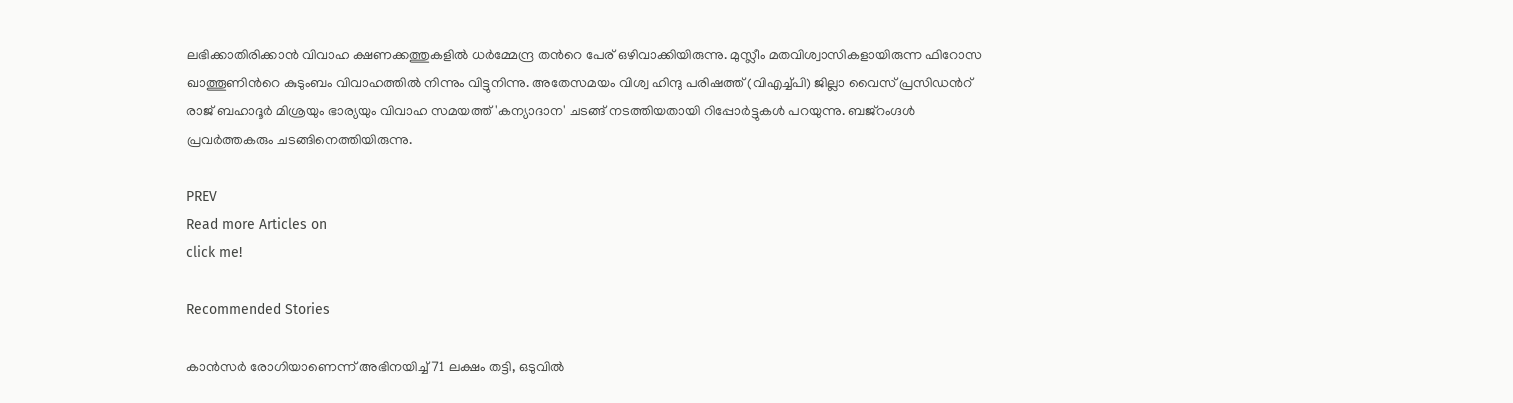ലഭിക്കാതിരിക്കാൻ വിവാഹ ക്ഷണക്കത്തുകളിൽ ധർമ്മേന്ദ്ര തന്‍റെ പേര് ഒഴിവാക്കിയിരുന്നു. മുസ്ലീം മതവിശ്വാസികളായിരുന്ന ഫിറോസ ഖാത്തൂണിന്‍റെ കുടുംബം വിവാഹത്തിൽ നിന്നും വിട്ടുനിന്നു. അതേസമയം വിശ്വ ഹിന്ദു പരിഷത്ത് (വിഎച്ച്പി) ജില്ലാ വൈസ് പ്രസിഡന്‍റ് രാജ് ബഹാദൂർ മിശ്രയും ഭാര്യയും വിവാഹ സമയത്ത് 'കന്യാദാന' ചടങ്ങ് നടത്തിയതായി റിപ്പോർട്ടുകൾ പറയുന്നു. ബജ്‌റംഗ്ദൾ പ്രവർത്തകരും ചടങ്ങിനെത്തിയിരുന്നു.

PREV
Read more Articles on
click me!

Recommended Stories

കാൻസർ രോഗിയാണെന്ന് അഭിനയിച്ച് 71 ലക്ഷം തട്ടി, ഒടുവിൽ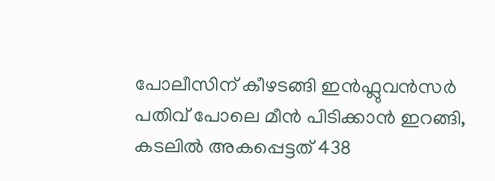പോലീസിന് കീഴടങ്ങി ഇന്‍ഫ്ലുവൻസർ
പതിവ് പോലെ മീൻ പിടിക്കാൻ ഇറങ്ങി, കടലിൽ അകപ്പെട്ടത് 438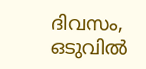ദിവസം, ഒടുവിൽ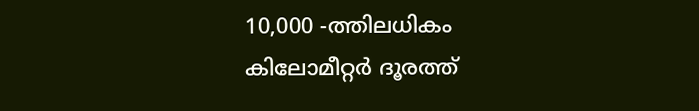10,000 -ത്തിലധികം കിലോമീറ്റർ ദൂരത്ത്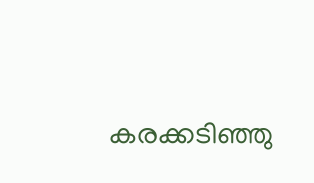കരക്കടിഞ്ഞു